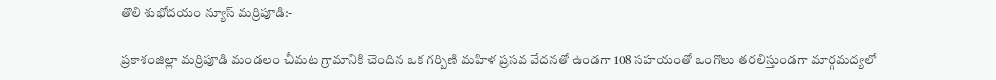తొలి శుభోదయం న్యూస్ మర్రిపూడి:-

ప్రకాశంజిల్లా మర్రిపూడి మండలం చీమట గ్రామానికి చెందిన ఒక గర్బిణి మహిళ ప్రసవ వేదనతో ఉండగా 108 సహయంతో ఒంగొలు తరలిస్తుండగా మార్గమద్యలో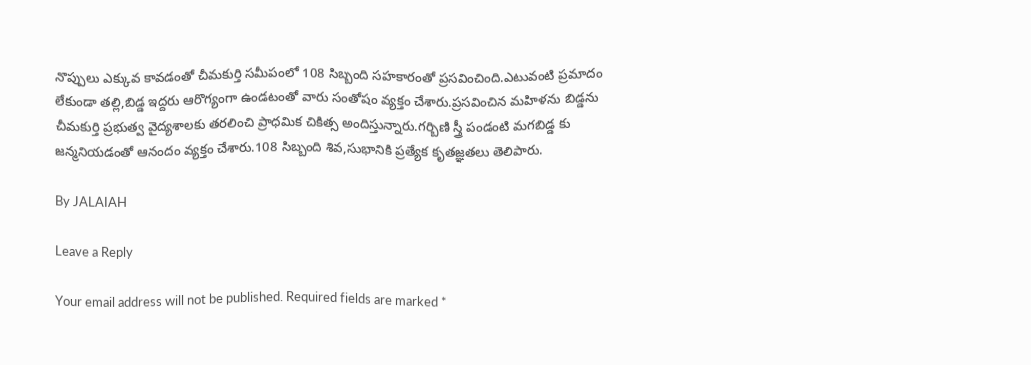నొప్పులు ఎక్కువ కావడంతో చీమకుర్తి సమీపంలో 108 సిబ్బంది సహకారంతో ప్రసవించింది.ఎటువంటి ప్రమాదం లేకుండా తల్లి,బిడ్డ ఇద్దరు ఆరొగ్యంగా ఉండటంతో వారు సంతోషం వ్యక్తం చేశారు.ప్రసవించిన మహిళను బిడ్డను చీమకుర్తి ప్రభుత్వ వైద్యశాలకు తరలించి ప్రాధమిక చికిత్స అందిస్తున్నారు.గర్బిణి స్త్రీ పండంటి మగబిడ్డ కు జన్మనియడంతో ఆనందం వ్యక్తం చేశారు.108 సిబ్బంది శివ,సుభానికి ప్రత్యేక కృతజ్ఞతలు తెలిపారు.

By JALAIAH

Leave a Reply

Your email address will not be published. Required fields are marked *